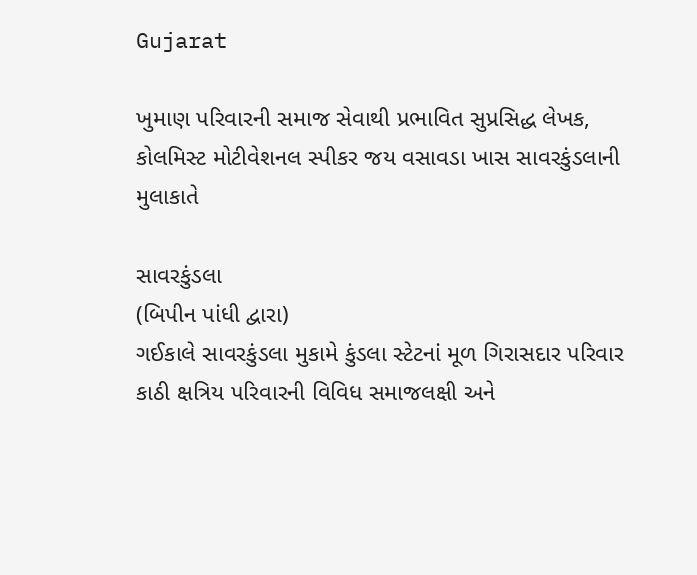Gujarat

ખુમાણ પરિવારની સમાજ સેવાથી પ્રભાવિત સુપ્રસિદ્ધ લેખક, કોલમિસ્ટ મોટીવેશનલ સ્પીકર જય વસાવડા ખાસ સાવરકુંડલાની મુલાકાતે

સાવરકુંડલા
(બિપીન પાંધી દ્વારા)
ગઈકાલે સાવરકુંડલા મુકામે કુંડલા સ્ટેટનાં મૂળ ગિરાસદાર પરિવાર કાઠી ક્ષત્રિય પરિવારની વિવિધ સમાજલક્ષી અને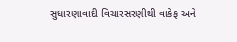સુધારણાવાદી વિચારસરણીથી વાકેફ અને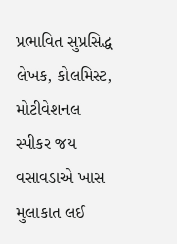પ્રભાવિત સુપ્રસિદ્ધ લેખક, કોલમિસ્ટ, મોટીવેશનલ સ્પીકર જય વસાવડાએ ખાસ મુલાકાત લઈ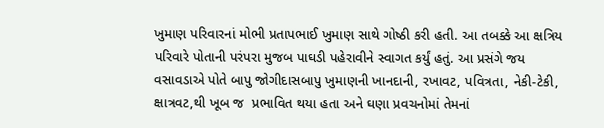ખુમાણ પરિવારનાં મોભી પ્રતાપભાઈ ખુમાણ સાથે ગોષ્ઠી કરી હતી. આ તબક્કે આ ક્ષત્રિય પરિવારે પોતાની પરંપરા મુજબ પાઘડી પહેરાવીને સ્વાગત કર્યું હતું. આ પ્રસંગે જય વસાવડાએ પોતે બાપુ જોગીદાસબાપુ ખુમાણની ખાનદાની, રખાવટ, પવિત્રતા, નેકી-ટેકી, ક્ષાત્રવટ,થી ખૂબ જ  પ્રભાવિત થયા હતા અને ઘણા પ્રવચનોમાં તેમનાં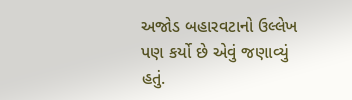અજોડ બહારવટાનો ઉલ્લેખ પણ કર્યો છે એવું જણાવ્યું હતું.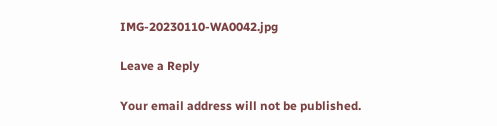IMG-20230110-WA0042.jpg

Leave a Reply

Your email address will not be published.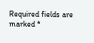Required fields are marked *